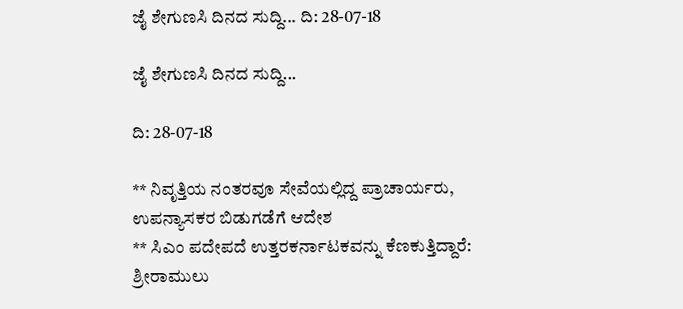ಜೈ ಶೇಗುಣಸಿ ದಿನದ ಸುದ್ದಿ... ದಿ: 28-07-18

ಜೈ ಶೇಗುಣಸಿ ದಿನದ ಸುದ್ದಿ...

ದಿ: 28-07-18

** ನಿವೃತ್ತಿಯ ನಂತರವೂ ಸೇವೆಯಲ್ಲಿದ್ದ ಪ್ರಾಚಾರ್ಯರು, ಉಪನ್ಯಾಸಕರ ಬಿಡುಗಡೆಗೆ ಆದೇಶ
** ಸಿಎಂ ಪದೇಪದೆ ಉತ್ತರಕರ್ನಾಟಕವನ್ನು ಕೆಣಕುತ್ತಿದ್ದಾರೆ: ಶ್ರೀರಾಮುಲು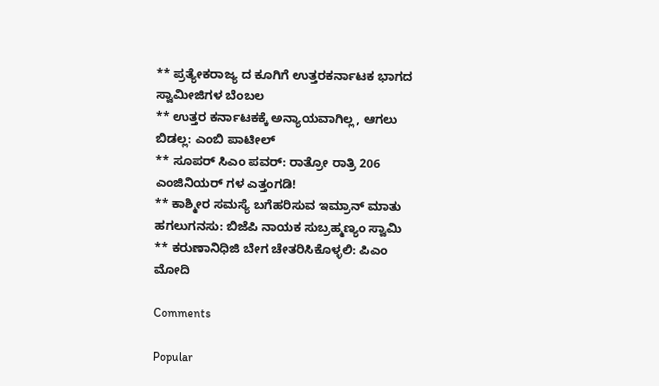** ಪ್ರತ್ಯೇಕರಾಜ್ಯ ದ ಕೂಗಿಗೆ ಉತ್ತರಕರ್ನಾಟಕ ಭಾಗದ ಸ್ವಾಮೀಜಿಗಳ ಬೆಂಬಲ
** ಉತ್ತರ ಕರ್ನಾಟಕಕ್ಕೆ ಅನ್ಯಾಯವಾಗಿಲ್ಲ, ಆಗಲು ಬಿಡಲ್ಲ: ಎಂಬಿ ಪಾಟೀಲ್
** ಸೂಪರ್ ಸಿಎಂ ಪವರ್: ರಾತ್ರೋ ರಾತ್ರಿ 206 ಎಂಜಿನಿಯರ್ ಗಳ ಎತ್ತಂಗಡಿ!
** ಕಾಶ್ಮೀರ ಸಮಸ್ಯೆ ಬಗೆಹರಿಸುವ ಇಮ್ರಾನ್ ಮಾತು ಹಗಲುಗನಸು: ಬಿಜೆಪಿ ನಾಯಕ ಸುಬ್ರಹ್ಮಣ್ಯಂ ಸ್ವಾಮಿ
** ಕರುಣಾನಿಧಿಜಿ ಬೇಗ ಚೇತರಿಸಿಕೊಳ್ಳಲಿ: ಪಿಎಂ ಮೋದಿ

Comments

Popular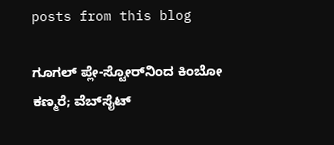posts from this blog

ಗೂಗಲ್ ಪ್ಲೇ-ಸ್ಟೋರ್‌ನಿಂದ ಕಿಂಬೋ ಕಣ್ಮರೆ; ವೆಬ್‌ಸೈಟ್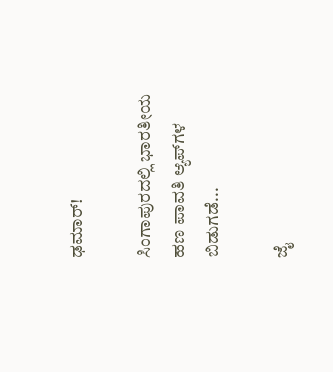ಢಮಾರ್!

ಸಿಂಗಾಪುರದಲ್ಲಿ ಭಾರತೀಯ ಹಣ ಪಾವತಿ ಆ್ಯಪ್‌ಗಳ ಬಿಡುಗಡೆ...

ಜೈ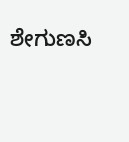ಶೇಗುಣಸಿ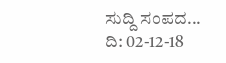ಸುದ್ದಿ ಸಂಪದ... ದಿ: 02-12-18